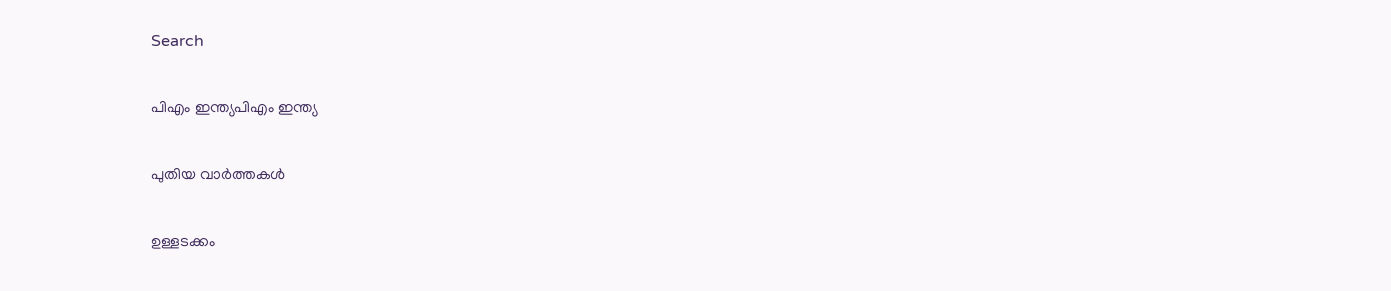Search

പിഎം ഇന്ത്യപിഎം ഇന്ത്യ

പുതിയ വാർത്തകൾ

ഉള്ളടക്കം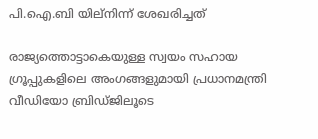പി.ഐ.ബി യില്നിന്ന് ശേഖരിച്ചത്

രാജ്യത്തൊട്ടാകെയുള്ള സ്വയം സഹായ ഗ്രൂപ്പുകളിലെ അംഗങ്ങളുമായി പ്രധാനമന്ത്രി വീഡിയോ ബ്രിഡ്ജിലൂടെ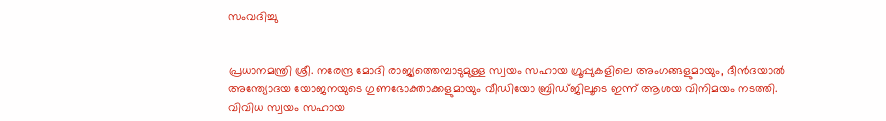സംവദിച്ചു


പ്രധാനമന്ത്രി ശ്രീ. നരേന്ദ്ര മോദി രാജ്യത്തെമ്പാടുമുള്ള സ്വയം സഹായ ഗ്രൂപ്പുകളിലെ അംഗങ്ങളുമായും, ദീന്‍ദയാല്‍ അന്ത്യോദയ യോജനയുടെ ഗുണഭോക്താക്കളുമായും വീഡിയോ ബ്രിഡ്ജിലൂടെ ഇന്ന് ആശയ വിനിമയം നടത്തി. വിവിധ സ്വയം സഹായ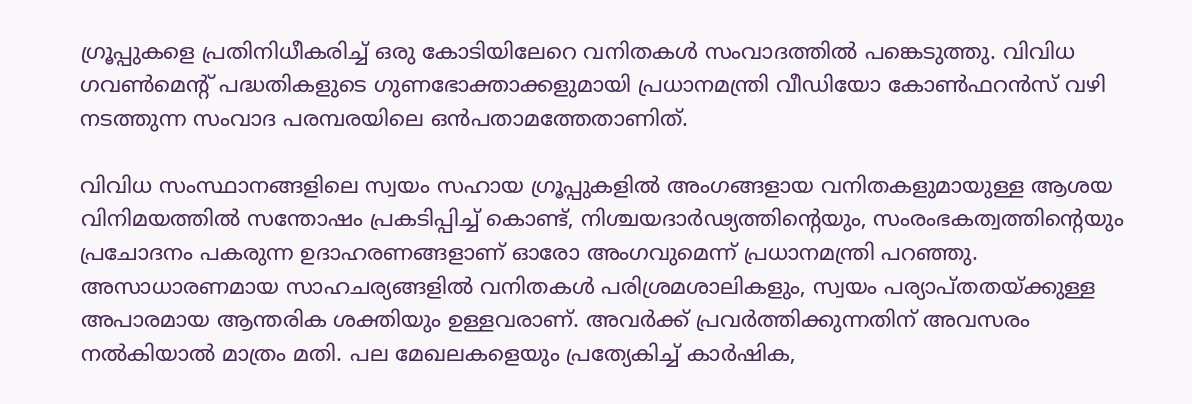ഗ്രൂപ്പുകളെ പ്രതിനിധീകരിച്ച് ഒരു കോടിയിലേറെ വനിതകള്‍ സംവാദത്തില്‍ പങ്കെടുത്തു. വിവിധ ഗവണ്‍മെന്റ് പദ്ധതികളുടെ ഗുണഭോക്താക്കളുമായി പ്രധാനമന്ത്രി വീഡിയോ കോണ്‍ഫറന്‍സ് വഴി നടത്തുന്ന സംവാദ പരമ്പരയിലെ ഒന്‍പതാമത്തേതാണിത്.

വിവിധ സംസ്ഥാനങ്ങളിലെ സ്വയം സഹായ ഗ്രൂപ്പുകളില്‍ അംഗങ്ങളായ വനിതകളുമായുള്ള ആശയ വിനിമയത്തില്‍ സന്തോഷം പ്രകടിപ്പിച്ച് കൊണ്ട്, നിശ്ചയദാര്‍ഢ്യത്തിന്റെയും, സംരംഭകത്വത്തിന്റെയും പ്രചോദനം പകരുന്ന ഉദാഹരണങ്ങളാണ് ഓരോ അംഗവുമെന്ന് പ്രധാനമന്ത്രി പറഞ്ഞു. അസാധാരണമായ സാഹചര്യങ്ങളില്‍ വനിതകള്‍ പരിശ്രമശാലികളും, സ്വയം പര്യാപ്തതയ്ക്കുള്ള അപാരമായ ആന്തരിക ശക്തിയും ഉള്ളവരാണ്. അവര്‍ക്ക് പ്രവര്‍ത്തിക്കുന്നതിന് അവസരം നല്‍കിയാല്‍ മാത്രം മതി. പല മേഖലകളെയും പ്രത്യേകിച്ച് കാര്‍ഷിക,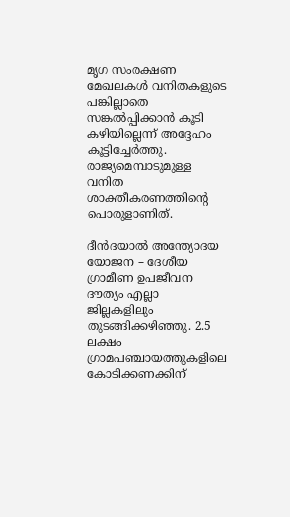മൃഗ സംരക്ഷണ മേഖലകള്‍ വനിതകളുടെ പങ്കില്ലാതെ സങ്കല്‍പ്പിക്കാന്‍ കൂടി കഴിയില്ലെന്ന് അദ്ദേഹം കൂട്ടിച്ചേര്‍ത്തു. രാജ്യമെമ്പാടുമുള്ള വനിത ശാക്തീകരണത്തിന്റെ പൊരുളാണിത്.

ദീന്‍ദയാല്‍ അന്ത്യോദയ യോജന – ദേശീയ ഗ്രാമീണ ഉപജീവന ദൗത്യം എല്ലാ ജില്ലകളിലും തുടങ്ങിക്കഴിഞ്ഞു. 2.5 ലക്ഷം ഗ്രാമപഞ്ചായത്തുകളിലെ കോടിക്കണക്കിന്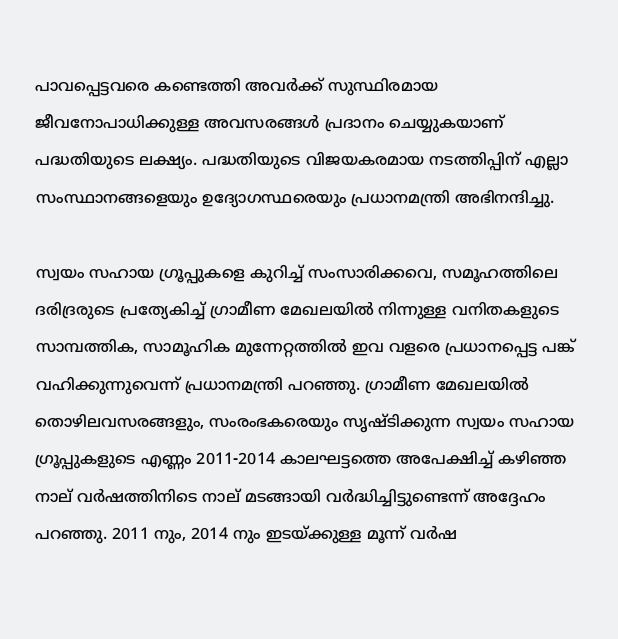പാവപ്പെട്ടവരെ കണ്ടെത്തി അവര്‍ക്ക് സുസ്ഥിരമായ ജീവനോപാധിക്കുള്ള അവസരങ്ങള്‍ പ്രദാനം ചെയ്യുകയാണ് പദ്ധതിയുടെ ലക്ഷ്യം. പദ്ധതിയുടെ വിജയകരമായ നടത്തിപ്പിന് എല്ലാ സംസ്ഥാനങ്ങളെയും ഉദ്യോഗസ്ഥരെയും പ്രധാനമന്ത്രി അഭിനന്ദിച്ചു.

സ്വയം സഹായ ഗ്രൂപ്പുകളെ കുറിച്ച് സംസാരിക്കവെ, സമൂഹത്തിലെ ദരിദ്രരുടെ പ്രത്യേകിച്ച് ഗ്രാമീണ മേഖലയില്‍ നിന്നുള്ള വനിതകളുടെ സാമ്പത്തിക, സാമൂഹിക മുന്നേറ്റത്തില്‍ ഇവ വളരെ പ്രധാനപ്പെട്ട പങ്ക് വഹിക്കുന്നുവെന്ന് പ്രധാനമന്ത്രി പറഞ്ഞു. ഗ്രാമീണ മേഖലയില്‍ തൊഴിലവസരങ്ങളും, സംരംഭകരെയും സൃഷ്ടിക്കുന്ന സ്വയം സഹായ ഗ്രൂപ്പുകളുടെ എണ്ണം 2011-2014 കാലഘട്ടത്തെ അപേക്ഷിച്ച് കഴിഞ്ഞ നാല് വര്‍ഷത്തിനിടെ നാല് മടങ്ങായി വര്‍ദ്ധിച്ചിട്ടുണ്ടെന്ന് അദ്ദേഹം പറഞ്ഞു. 2011 നും, 2014 നും ഇടയ്ക്കുള്ള മൂന്ന് വര്‍ഷ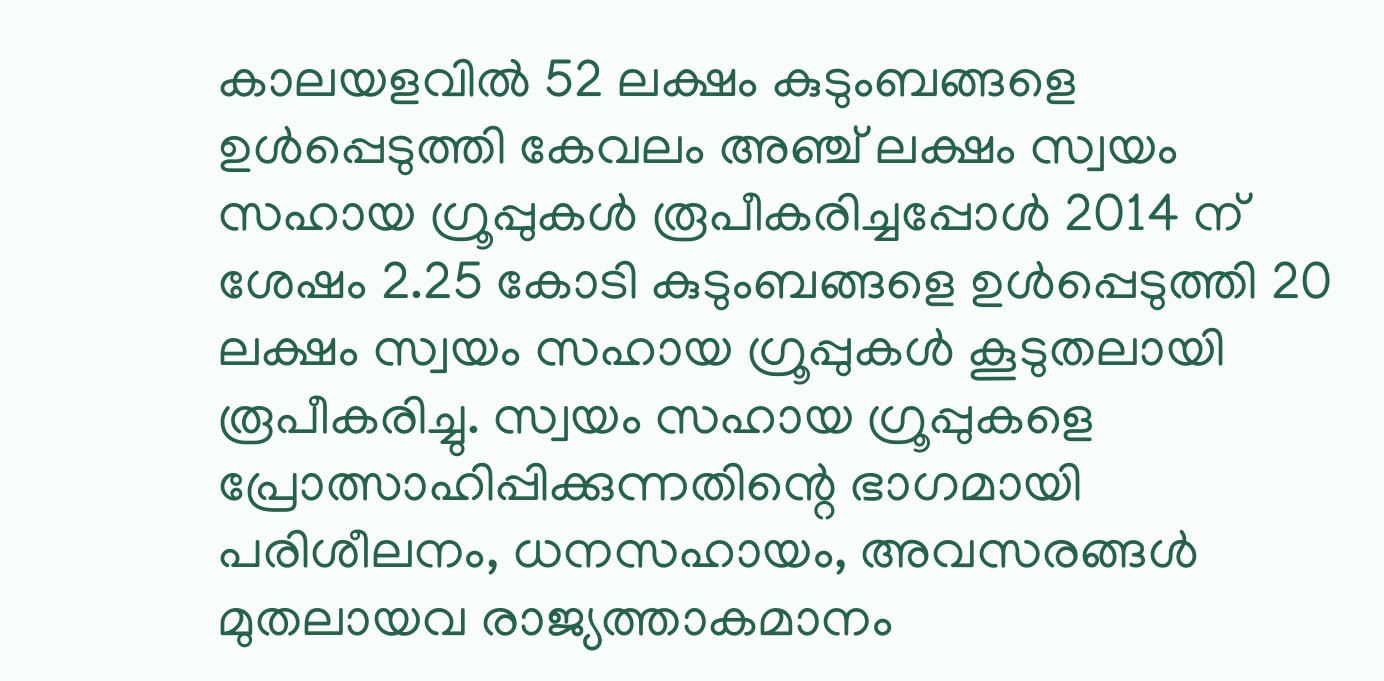കാലയളവില്‍ 52 ലക്ഷം കുടുംബങ്ങളെ ഉള്‍പ്പെടുത്തി കേവലം അഞ്ച് ലക്ഷം സ്വയം സഹായ ഗ്രൂപ്പുകള്‍ രൂപീകരിച്ചപ്പോള്‍ 2014 ന് ശേഷം 2.25 കോടി കുടുംബങ്ങളെ ഉള്‍പ്പെടുത്തി 20 ലക്ഷം സ്വയം സഹായ ഗ്രൂപ്പുകള്‍ കൂടുതലായി രൂപീകരിച്ചു. സ്വയം സഹായ ഗ്രൂപ്പുകളെ പ്രോത്സാഹിപ്പിക്കുന്നതിന്റെ ഭാഗമായി പരിശീലനം, ധനസഹായം, അവസരങ്ങള്‍ മുതലായവ രാജ്യത്താകമാനം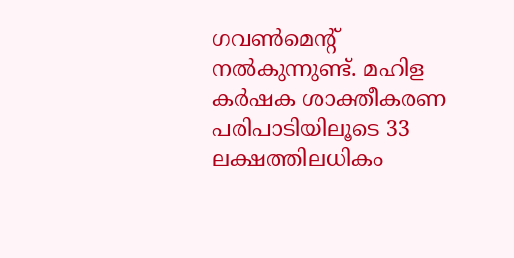ഗവണ്‍മെന്റ് നല്‍കുന്നുണ്ട്. മഹിള കര്‍ഷക ശാക്തീകരണ പരിപാടിയിലൂടെ 33 ലക്ഷത്തിലധികം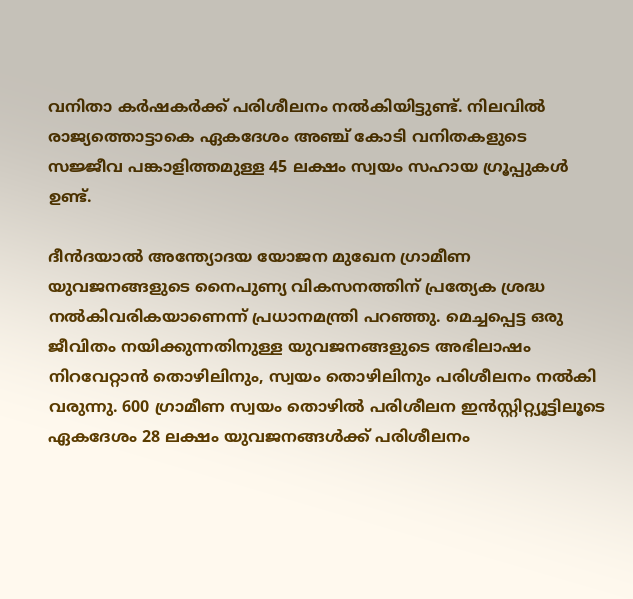വനിതാ കര്‍ഷകര്‍ക്ക് പരിശീലനം നല്‍കിയിട്ടുണ്ട്. നിലവില്‍ രാജ്യത്തൊട്ടാകെ ഏകദേശം അഞ്ച് കോടി വനിതകളുടെ സജ്ജീവ പങ്കാളിത്തമുള്ള 45 ലക്ഷം സ്വയം സഹായ ഗ്രൂപ്പുകള്‍ ഉണ്ട്.

ദീന്‍ദയാല്‍ അന്ത്യോദയ യോജന മുഖേന ഗ്രാമീണ യുവജനങ്ങളുടെ നൈപുണ്യ വികസനത്തിന് പ്രത്യേക ശ്രദ്ധ നല്‍കിവരികയാണെന്ന് പ്രധാനമന്ത്രി പറഞ്ഞു. മെച്ചപ്പെട്ട ഒരു ജീവിതം നയിക്കുന്നതിനുള്ള യുവജനങ്ങളുടെ അഭിലാഷം നിറവേറ്റാന്‍ തൊഴിലിനും, സ്വയം തൊഴിലിനും പരിശീലനം നല്‍കി വരുന്നു. 600 ഗ്രാമീണ സ്വയം തൊഴില്‍ പരിശീലന ഇന്‍സ്റ്റിറ്റ്യൂട്ടിലൂടെ ഏകദേശം 28 ലക്ഷം യുവജനങ്ങള്‍ക്ക് പരിശീലനം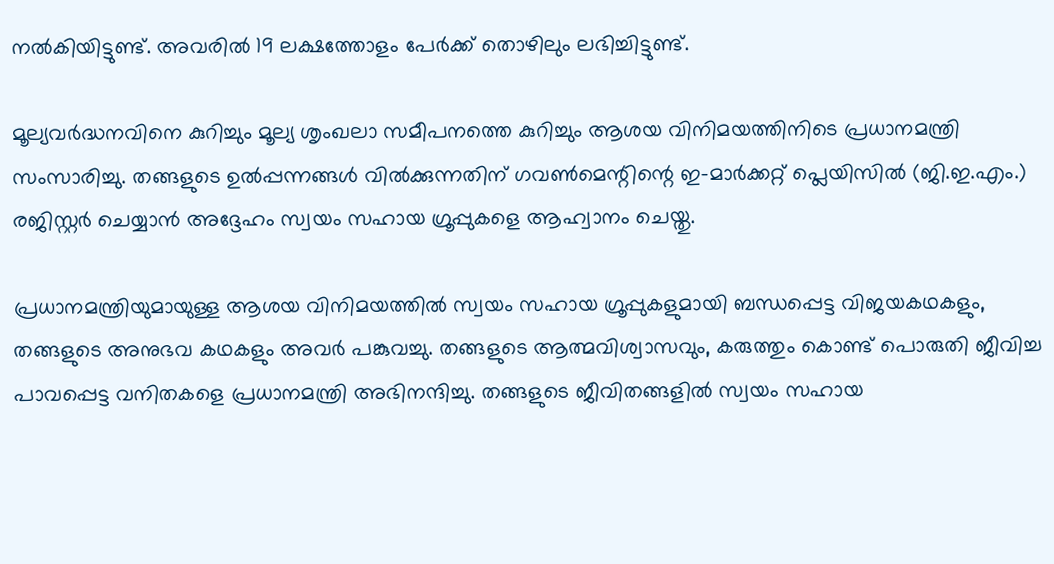നല്‍കിയിട്ടുണ്ട്. അവരില്‍ 19 ലക്ഷത്തോളം പേര്‍ക്ക് തൊഴിലും ലഭിച്ചിട്ടുണ്ട്.

മൂല്യവര്‍ദ്ധനവിനെ കുറിച്ചും മൂല്യ ശൃംഖലാ സമീപനത്തെ കുറിച്ചും ആശയ വിനിമയത്തിനിടെ പ്രധാനമന്ത്രി സംസാരിച്ചു. തങ്ങളുടെ ഉല്‍പ്പന്നങ്ങള്‍ വില്‍ക്കുന്നതിന് ഗവണ്‍മെന്റിന്റെ ഇ-മാര്‍ക്കറ്റ് പ്ലെയിസില്‍ (ജി.ഇ.എം.) രജിസ്റ്റര്‍ ചെയ്യാന്‍ അദ്ദേഹം സ്വയം സഹായ ഗ്രൂപ്പുകളെ ആഹ്വാനം ചെയ്തു.

പ്രധാനമന്ത്രിയുമായുള്ള ആശയ വിനിമയത്തില്‍ സ്വയം സഹായ ഗ്രൂപ്പുകളുമായി ബന്ധപ്പെട്ട വിജയകഥകളും, തങ്ങളുടെ അനുഭവ കഥകളും അവര്‍ പങ്കുവച്ചു. തങ്ങളുടെ ആത്മവിശ്വാസവും, കരുത്തും കൊണ്ട് പൊരുതി ജീവിച്ച പാവപ്പെട്ട വനിതകളെ പ്രധാനമന്ത്രി അഭിനന്ദിച്ചു. തങ്ങളുടെ ജീവിതങ്ങളില്‍ സ്വയം സഹായ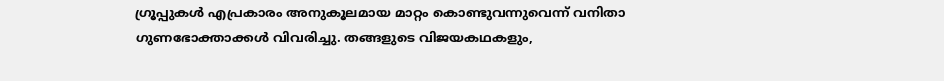ഗ്രൂപ്പുകള്‍ എപ്രകാരം അനുകൂലമായ മാറ്റം കൊണ്ടുവന്നുവെന്ന് വനിതാ ഗുണഭോക്താക്കള്‍ വിവരിച്ചു. തങ്ങളുടെ വിജയകഥകളും,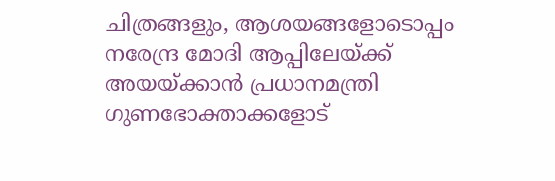ചിത്രങ്ങളും, ആശയങ്ങളോടൊപ്പം നരേന്ദ്ര മോദി ആപ്പിലേയ്ക്ക് അയയ്ക്കാന്‍ പ്രധാനമന്ത്രി ഗുണഭോക്താക്കളോട്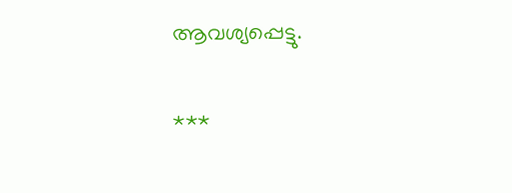ആവശ്യപ്പെട്ടു.

***